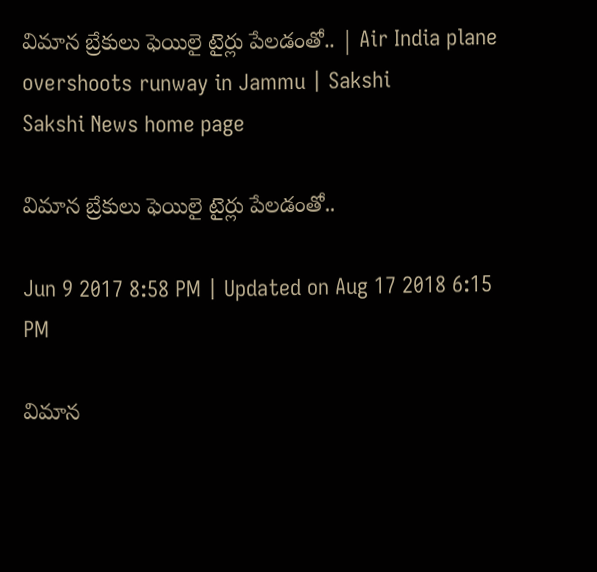విమాన బ్రేకులు ఫెయిలై టైర్లు పేలడంతో.. | Air India plane overshoots runway in Jammu | Sakshi
Sakshi News home page

విమాన బ్రేకులు ఫెయిలై టైర్లు పేలడంతో..

Jun 9 2017 8:58 PM | Updated on Aug 17 2018 6:15 PM

విమాన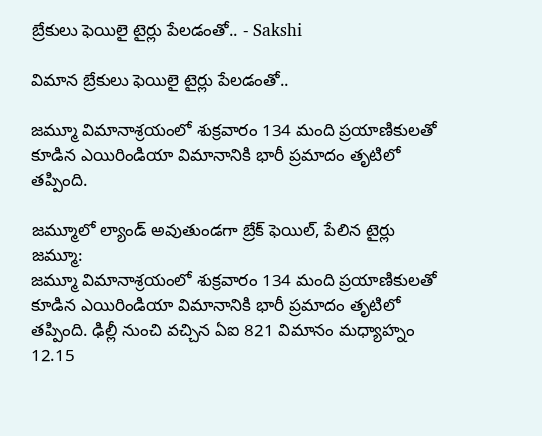బ్రేకులు ఫెయిలై టైర్లు పేలడంతో.. - Sakshi

విమాన బ్రేకులు ఫెయిలై టైర్లు పేలడంతో..

జమ్మూ విమానాశ్రయంలో శుక్రవారం 134 మంది ప్రయాణికులతో కూడిన ఎయిరిండియా విమానానికి భారీ ప్రమాదం తృటిలో తప్పింది.

జమ్మూలో ల్యాండ్‌ అవుతుండగా బ్రేక్‌ ఫెయిల్‌, పేలిన టైర్లు
జమ్మూ:
జమ్మూ విమానాశ్రయంలో శుక్రవారం 134 మంది ప్రయాణికులతో కూడిన ఎయిరిండియా విమానానికి భారీ ప్రమాదం తృటిలో తప్పింది. ఢిల్లీ నుంచి వచ్చిన ఏఐ 821 విమానం మధ్యాహ్నం 12.15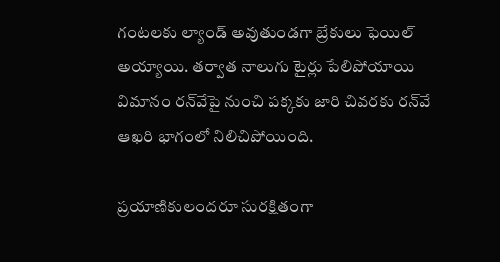గంటలకు ల్యాండ్‌ అవుతుండగా బ్రేకులు ఫెయిల్‌ అయ్యాయి. తర్వాత నాలుగు టైర్లు పేలిపోయాయి విమానం రన్‌వేపై నుంచి పక్కకు జారి చివరకు రన్‌వే ఆఖరి భాగంలో నిలిచిపోయింది.

ప్రయాణికులందరూ సురక్షితంగా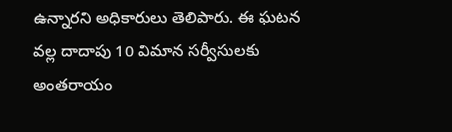ఉన్నారని అధికారులు తెలిపారు. ఈ ఘటన వల్ల దాదాపు 10 విమాన సర్వీసులకు అంతరాయం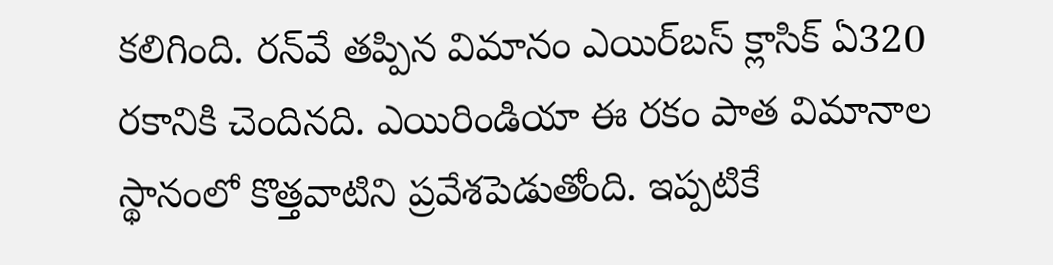కలిగింది. రన్‌వే తప్పిన విమానం ఎయిర్‌బస్‌ క్లాసిక్‌ ఏ320 రకానికి చెందినది. ఎయిరిండియా ఈ రకం పాత విమానాల స్థానంలో కొత్తవాటిని ప్రవేశపెడుతోంది. ఇప్పటికే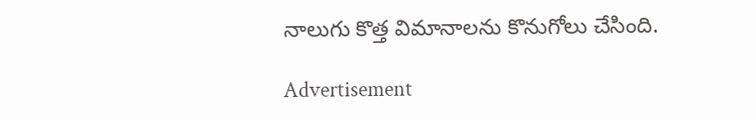నాలుగు కొత్త విమానాలను కొనుగోలు చేసింది.

Advertisement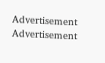Advertisement
Advertisement